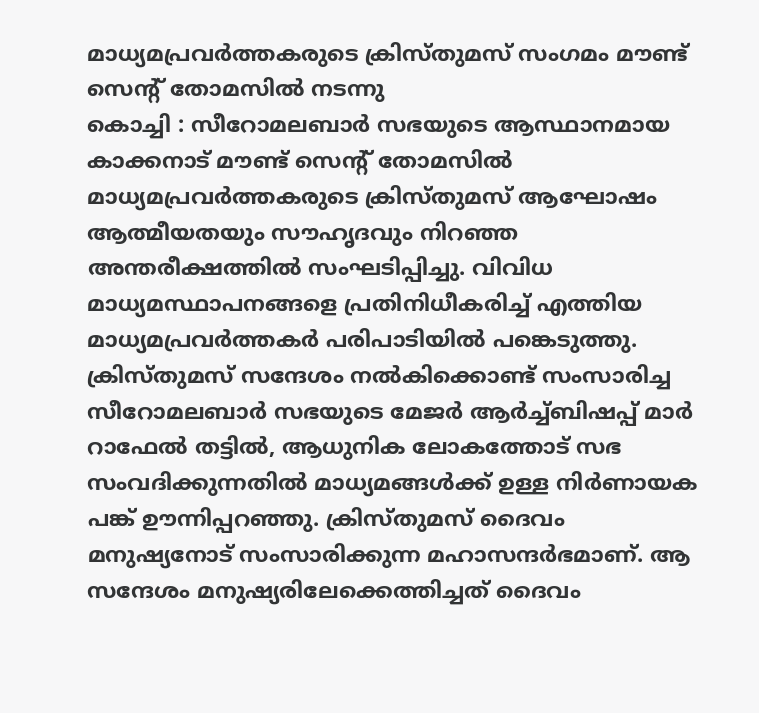മാധ്യമപ്രവർത്തകരുടെ ക്രിസ്തുമസ് സംഗമം മൗണ്ട് സെന്റ് തോമസിൽ നടന്നു
കൊച്ചി : സീറോമലബാർ സഭയുടെ ആസ്ഥാനമായ കാക്കനാട് മൗണ്ട് സെന്റ് തോമസിൽ മാധ്യമപ്രവർത്തകരുടെ ക്രിസ്തുമസ് ആഘോഷം ആത്മീയതയും സൗഹൃദവും നിറഞ്ഞ അന്തരീക്ഷത്തിൽ സംഘടിപ്പിച്ചു. വിവിധ മാധ്യമസ്ഥാപനങ്ങളെ പ്രതിനിധീകരിച്ച് എത്തിയ മാധ്യമപ്രവർത്തകർ പരിപാടിയിൽ പങ്കെടുത്തു. ക്രിസ്തുമസ് സന്ദേശം നൽകിക്കൊണ്ട് സംസാരിച്ച സീറോമലബാർ സഭയുടെ മേജർ ആർച്ച്ബിഷപ്പ് മാർ റാഫേൽ തട്ടിൽ, ആധുനിക ലോകത്തോട് സഭ സംവദിക്കുന്നതിൽ മാധ്യമങ്ങൾക്ക് ഉള്ള നിർണായക പങ്ക് ഊന്നിപ്പറഞ്ഞു. ക്രിസ്തുമസ് ദൈവം മനുഷ്യനോട് സംസാരിക്കുന്ന മഹാസന്ദർഭമാണ്. ആ സന്ദേശം മനുഷ്യരിലേക്കെത്തിച്ചത് ദൈവം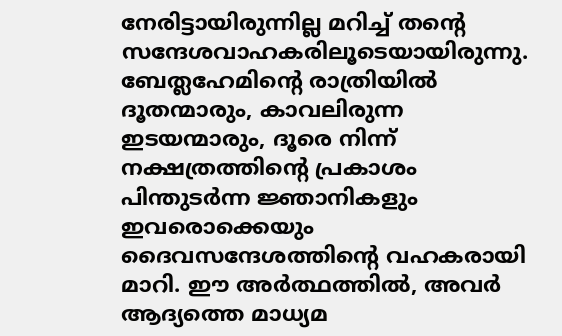നേരിട്ടായിരുന്നില്ല മറിച്ച് തന്റെ സന്ദേശവാഹകരിലൂടെയായിരുന്നു. ബേത്ലഹേമിന്റെ രാത്രിയിൽ ദൂതന്മാരും, കാവലിരുന്ന ഇടയന്മാരും, ദൂരെ നിന്ന് നക്ഷത്രത്തിന്റെ പ്രകാശം പിന്തുടർന്ന ജ്ഞാനികളും ഇവരൊക്കെയും ദൈവസന്ദേശത്തിന്റെ വഹകരായി മാറി. ഈ അർത്ഥത്തിൽ, അവർ ആദ്യത്തെ മാധ്യമ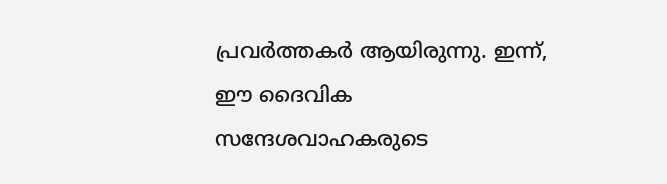പ്രവർത്തകർ ആയിരുന്നു. ഇന്ന്, ഈ ദൈവിക സന്ദേശവാഹകരുടെ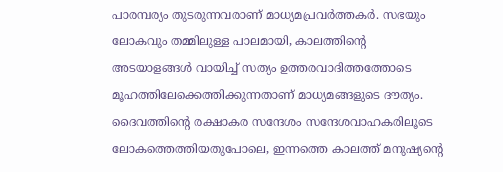പാരമ്പര്യം തുടരുന്നവരാണ് മാധ്യമപ്രവർത്തകർ. സഭയും ലോകവും തമ്മിലുള്ള പാലമായി, കാലത്തിന്റെ അടയാളങ്ങൾ വായിച്ച് സത്യം ഉത്തരവാദിത്തത്തോടെ മൂഹത്തിലേക്കെത്തിക്കുന്നതാണ് മാധ്യമങ്ങളുടെ ദൗത്യം. ദൈവത്തിന്റെ രക്ഷാകര സന്ദേശം സന്ദേശവാഹകരിലൂടെ ലോകത്തെത്തിയതുപോലെ, ഇന്നത്തെ കാലത്ത് മനുഷ്യന്റെ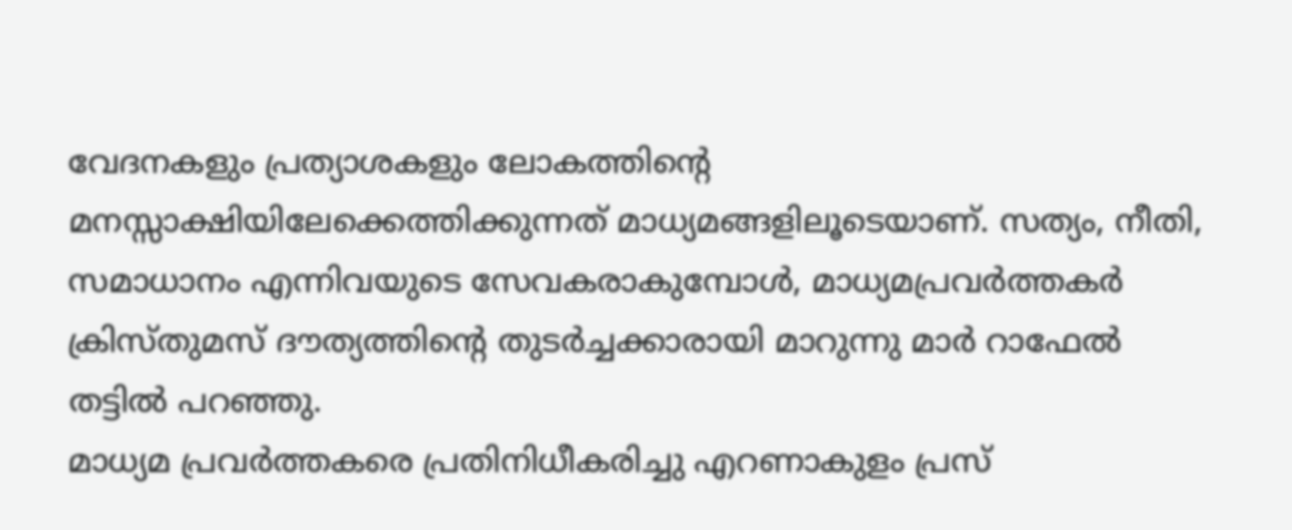വേദനകളും പ്രത്യാശകളും ലോകത്തിന്റെ മനസ്സാക്ഷിയിലേക്കെത്തിക്കുന്നത് മാധ്യമങ്ങളിലൂടെയാണ്. സത്യം, നീതി, സമാധാനം എന്നിവയുടെ സേവകരാകുമ്പോൾ, മാധ്യമപ്രവർത്തകർ ക്രിസ്തുമസ് ദൗത്യത്തിന്റെ തുടർച്ചക്കാരായി മാറുന്നു മാർ റാഫേൽ തട്ടിൽ പറഞ്ഞു.
മാധ്യമ പ്രവർത്തകരെ പ്രതിനിധീകരിച്ചു എറണാകുളം പ്രസ്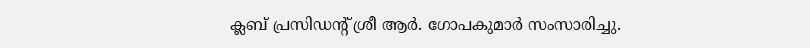ക്ലബ് പ്രസിഡന്റ് ശ്രീ ആർ. ഗോപകുമാർ സംസാരിച്ചു.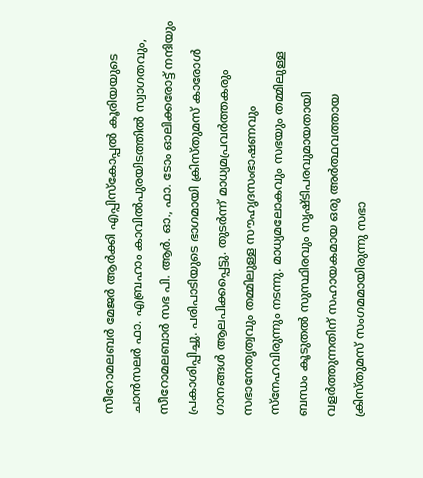സീറോമലബർ മേജർ ആർക്കി എപ്പിസ്കോപ്പൽ കൂരിയയുടെ ചാൻസലർ ഫാ. എബ്രഹാം കാവിൽപുരയിടത്തിൽ സ്വാഗതവും, സീറോമലബാർ സഭ പി. ആർ. ഓ., ഫാ. ടോം ഓലിക്കരോട്ട് നന്ദിയും പ്രകാശിപ്പിച്ചു. പരിപാടിയുടെ ഭാഗമായി ക്രിസ്തുമസ് കാരോൾ ഗാനങ്ങൾ ആലപിക്കപ്പെട്ടു. തുടർന്ന് മാധ്യമപ്രവർത്തകരും സഭാനേതൃത്വവും തമ്മിലുള്ള സൗഹൃദസംഭാഷണവും സ്നേഹവിരുന്നും നടന്നു. മാധ്യമലോകവും സഭയും തമ്മിലുള്ള ബന്ധം കൂടുതൽ സുസ്ഥിരവും സൃഷ്ടിപരവുമായതായി വളർത്തുന്നതിന് സഹായകമായ ഒരു അർത്ഥവത്തായ ക്രിസ്തുമസ് സംഗമമായിരുന്നു സഭാ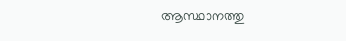ആസ്ഥാനത്തു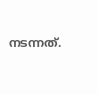നടന്നത്.